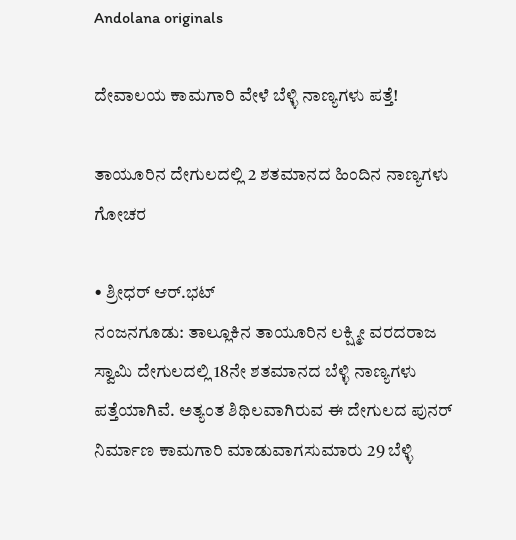Andolana originals

ದೇವಾಲಯ ಕಾಮಗಾರಿ ವೇಳೆ ಬೆಳ್ಳಿ ನಾಣ್ಯಗಳು ಪತ್ತೆ!

ತಾಯೂರಿನ ದೇಗುಲದಲ್ಲಿ 2 ಶತಮಾನದ ಹಿಂದಿನ ನಾಣ್ಯಗಳು ಗೋಚರ

• ಶ್ರೀಧರ್ ಆರ್.ಭಟ್
ನಂಜನಗೂಡು: ತಾಲ್ಲೂಕಿನ ತಾಯೂರಿನ ಲಕ್ಷ್ಮೀ ವರದರಾಜ ಸ್ವಾಮಿ ದೇಗುಲದಲ್ಲಿ 18ನೇ ಶತಮಾನದ ಬೆಳ್ಳಿ ನಾಣ್ಯಗಳು ಪತ್ತೆಯಾಗಿವೆ. ಅತ್ಯಂತ ಶಿಥಿಲವಾಗಿರುವ ಈ ದೇಗುಲದ ಪುನರ್ ನಿರ್ಮಾಣ ಕಾಮಗಾರಿ ಮಾಡುವಾಗಸುಮಾರು 29 ಬೆಳ್ಳಿ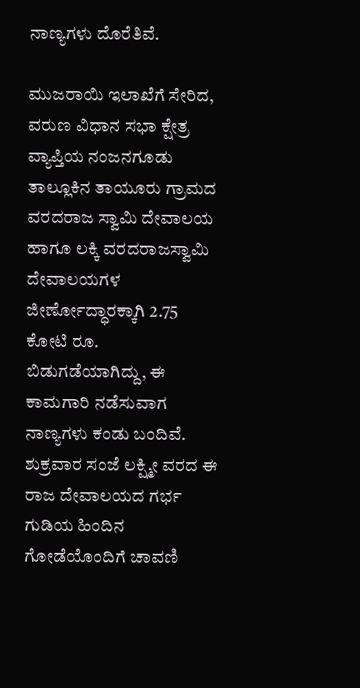ನಾಣ್ಯಗಳು ದೊರೆತಿವೆ.

ಮುಜರಾಯಿ ಇಲಾಖೆಗೆ ಸೇರಿದ, ವರುಣ ವಿಧಾನ ಸಭಾ ಕ್ಷೇತ್ರ ವ್ಯಾಪ್ತಿಯ ನಂಜನಗೂಡು ತಾಲ್ಲೂಕಿನ ತಾಯೂರು ಗ್ರಾಮದ ವರದರಾಜ ಸ್ವಾಮಿ ದೇವಾಲಯ ಹಾಗೂ ಲಕ್ಕಿ ವರದರಾಜಸ್ವಾಮಿ ದೇವಾಲಯಗಳ ಜೀರ್ಣೋದ್ಧಾರಕ್ಕಾಗಿ 2.75 ಕೋಟಿ ರೂ. ಬಿಡುಗಡೆಯಾಗಿದ್ದು, ಈ ಕಾಮಗಾರಿ ನಡೆಸುವಾಗ ನಾಣ್ಯಗಳು ಕಂಡು ಬಂದಿವೆ. ಶುಕ್ರವಾರ ಸಂಜೆ ಲಕ್ಷ್ಮೀ ವರದ ಈ ರಾಜ ದೇವಾಲಯದ ಗರ್ಭ ಗುಡಿಯ ಹಿಂದಿನ ಗೋಡೆಯೊಂದಿಗೆ ಚಾವಣಿ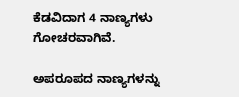ಕೆಡವಿದಾಗ 4 ನಾಣ್ಯಗಳು ಗೋಚರವಾಗಿವೆ.

ಅಪರೂಪದ ನಾಣ್ಯಗಳನ್ನು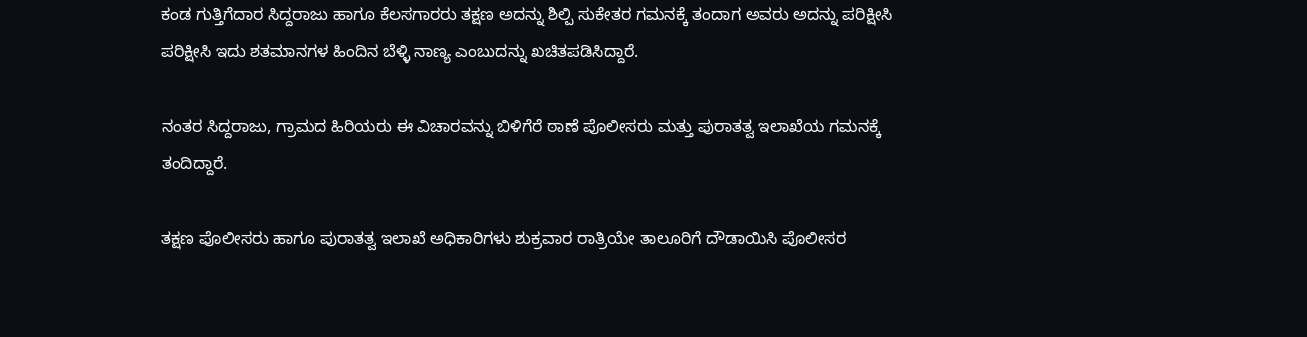ಕಂಡ ಗುತ್ತಿಗೆದಾರ ಸಿದ್ದರಾಜು ಹಾಗೂ ಕೆಲಸಗಾರರು ತಕ್ಷಣ ಅದನ್ನು ಶಿಲ್ಪಿ ಸುಕೇತರ ಗಮನಕ್ಕೆ ತಂದಾಗ ಅವರು ಅದನ್ನು ಪರಿಕ್ಷೀಸಿ ಪರಿಕ್ಷೀಸಿ ಇದು ಶತಮಾನಗಳ ಹಿಂದಿನ ಬೆಳ್ಳಿ ನಾಣ್ಯ ಎಂಬುದನ್ನು ಖಚಿತಪಡಿಸಿದ್ದಾರೆ.

ನಂತರ ಸಿದ್ದರಾಜು, ಗ್ರಾಮದ ಹಿರಿಯರು ಈ ವಿಚಾರವನ್ನು ಬಿಳಿಗೆರೆ ಠಾಣೆ ಪೊಲೀಸರು ಮತ್ತು ಪುರಾತತ್ವ ಇಲಾಖೆಯ ಗಮನಕ್ಕೆ ತಂದಿದ್ದಾರೆ.

ತಕ್ಷಣ ಪೊಲೀಸರು ಹಾಗೂ ಪುರಾತತ್ವ ಇಲಾಖೆ ಅಧಿಕಾರಿಗಳು ಶುಕ್ರವಾರ ರಾತ್ರಿಯೇ ತಾಲೂರಿಗೆ ದೌಡಾಯಿಸಿ ಪೊಲೀಸರ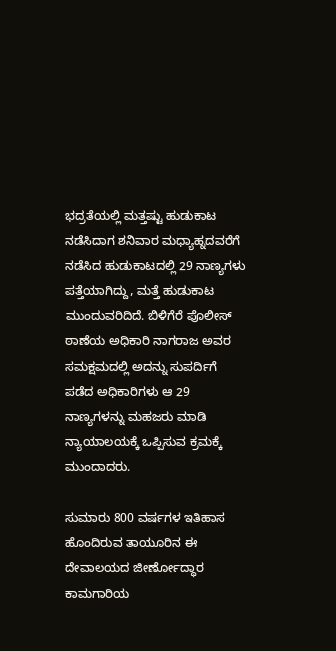ಭದ್ರತೆಯಲ್ಲಿ ಮತ್ತಷ್ಟು ಹುಡುಕಾಟ ನಡೆಸಿದಾಗ ಶನಿವಾರ ಮಧ್ಯಾಹ್ನದವರೆಗೆ ನಡೆಸಿದ ಹುಡುಕಾಟದಲ್ಲಿ 29 ನಾಣ್ಯಗಳು ಪತ್ತೆಯಾಗಿದ್ದು, ಮತ್ತೆ ಹುಡುಕಾಟ ಮುಂದುವರಿದಿದೆ. ಬಿಳಿಗೆರೆ ಪೊಲೀಸ್ ಠಾಣೆಯ ಅಧಿಕಾರಿ ನಾಗರಾಜ ಅವರ ಸಮಕ್ಷಮದಲ್ಲಿ ಅದನ್ನು ಸುಪರ್ದಿಗೆ ಪಡೆದ ಅಧಿಕಾರಿಗಳು ಆ 29 ನಾಣ್ಯಗಳನ್ನು ಮಹಜರು ಮಾಡಿ ನ್ಯಾಯಾಲಯಕ್ಕೆ ಒಪ್ಪಿಸುವ ಕ್ರಮಕ್ಕೆ ಮುಂದಾದರು.

ಸುಮಾರು 800 ವರ್ಷಗಳ ಇತಿಹಾಸ ಹೊಂದಿರುವ ತಾಯೂರಿನ ಈ ದೇವಾಲಯದ ಜೀರ್ಣೋದ್ಧಾರ ಕಾಮಗಾರಿಯ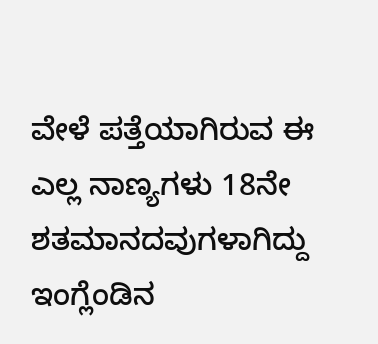ವೇಳೆ ಪತ್ತೆಯಾಗಿರುವ ಈ ಎಲ್ಲ ನಾಣ್ಯಗಳು 18ನೇ ಶತಮಾನದವುಗಳಾಗಿದ್ದು ಇಂಗ್ಲೆಂಡಿನ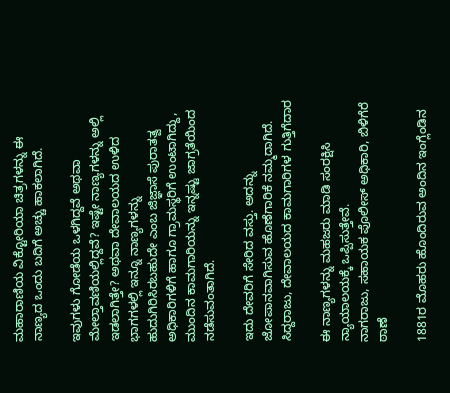ಮಹಾರಾಣಿಯ ವಿಕ್ಟೋರಿಯಾ ಚಿತ್ರಗಳನ್ನು ಈ ನಾಣ್ಯದ ಒಂದು ಬದಿಗೆ ಅಚ್ಚು ಹಾಕಲಾಗಿದೆ.

ಇವುಗಳು ಗೋಡೆಯ ಒಳಗಿದ್ದವೆ ಅಥವಾ ಮೇಲ್ತಾವಣಿಯಲ್ಲಿದ್ದವೆ? ಇಷ್ಟೇ ನಾಣ್ಯಗಳನ್ನು ಅಲ್ಲಿ ಇಡಲಾಗಿತ್ತೇ? ಅಥವಾ ದೇವಾಲಯದ ಉಳಿದ ಭಾಗಗಳಲ್ಲಿ ಇನ್ನೂ ನಾಣ್ಯಗಳನ್ನು ಹುದುಗಿರಿಸಿರಬಹುದೇ ಎಂಬ ಜಿಜ್ಞಾಸೆ ಪುರಾತತ್ವ ಅಧಿಕಾರಿಗಳಿಗೆ ಹಾಗೂ ಗ್ರಾಮಸ್ಥರಿಗೆ ಉಂಟಾಗಿದ್ದು, ಮುಂದಿನ ಕಾಮಗಾರಿಯನ್ನು ಇನ್ನಷ್ಟು ಜಾಗ್ರತೆಯಿಂದ ನಡೆಸುವಂತಾಗಿದೆ.

ಇದು ದೇವರಿಗೆ ಸೇರಿದ ವಸ್ತು. ಅದನ್ನು ಜೋಪಾನವಾಗಿಸುವ ಹೊಣೆಗಾರಿಕೆ ನಮ್ಮದಾಗಿದೆ.
ಸಿದ್ದರಾಜು, ದೇವಾಲಯದ ಕಾಮಗಾರಿಗಳ ಗುತ್ತಿಗೆದಾರ

ಈ ನಾಣ್ಯಗಳನ್ನು ಮಹಜರು ಮಾಡಿ ಸಂರಕ್ಷಿಸಿ ನ್ಯಾಯಾಲಯಕ್ಕೆ ಒಪ್ಪಿಸುತ್ತೇವೆ.
ನಾಗರಾಜು, ಸಹಾಯಕ ಪೊಲೀಸ್ ಅಧಿಕಾರಿ, ಬಿಳಿಗೆರೆ ಠಾಣೆ

1881ರ ಮೊಹರು ಹೊಂದಿರುವ ಅಂದಿನ ಇಂಗ್ಲೆಂಡಿನ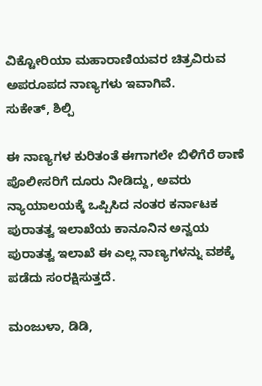ವಿಕ್ಟೋರಿಯಾ ಮಹಾರಾಣಿಯವರ ಚಿತ್ರವಿರುವ ಅಪರೂಪದ ನಾಣ್ಯಗಳು ಇವಾಗಿವೆ.
ಸುಕೇತ್, ಶಿಲ್ಪಿ

ಈ ನಾಣ್ಯಗಳ ಕುರಿತಂತೆ ಈಗಾಗಲೇ ಬಿಳಿಗೆರೆ ಠಾಣೆ ಪೊಲೀಸರಿಗೆ ದೂರು ನೀಡಿದ್ದು, ಅವರು ನ್ಯಾಯಾಲಯಕ್ಕೆ ಒಪ್ಪಿಸಿದ ನಂತರ ಕರ್ನಾಟಕ ಪುರಾತತ್ವ ಇಲಾಖೆಯ ಕಾನೂನಿನ ಅನ್ವಯ ಪುರಾತತ್ವ ಇಲಾಖೆ ಈ ಎಲ್ಲ ನಾಣ್ಯಗಳನ್ನು ವಶಕ್ಕೆ ಪಡೆದು ಸಂರಕ್ಷಿಸುತ್ತದೆ.

ಮಂಜುಳಾ, ಡಿಡಿ,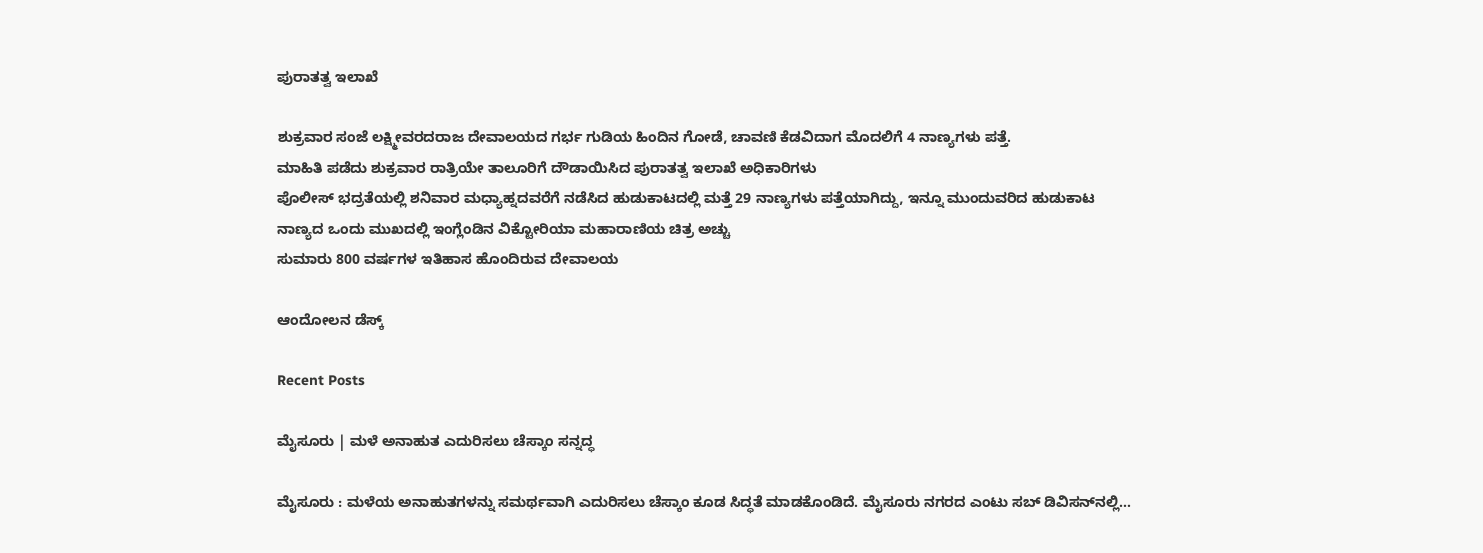ಪುರಾತತ್ವ ಇಲಾಖೆ

ಶುಕ್ರವಾರ ಸಂಜೆ ಲಕ್ಷ್ಮೀವರದರಾಜ ದೇವಾಲಯದ ಗರ್ಭ ಗುಡಿಯ ಹಿಂದಿನ ಗೋಡೆ, ಚಾವಣಿ ಕೆಡವಿದಾಗ ಮೊದಲಿಗೆ 4 ನಾಣ್ಯಗಳು ಪತ್ತೆ.
ಮಾಹಿತಿ ಪಡೆದು ಶುಕ್ರವಾರ ರಾತ್ರಿಯೇ ತಾಲೂರಿಗೆ ದೌಡಾಯಿಸಿದ ಪುರಾತತ್ವ ಇಲಾಖೆ ಅಧಿಕಾರಿಗಳು
ಪೊಲೀಸ್ ಭದ್ರತೆಯಲ್ಲಿ ಶನಿವಾರ ಮಧ್ಯಾಹ್ನದವರೆಗೆ ನಡೆಸಿದ ಹುಡುಕಾಟದಲ್ಲಿ ಮತ್ತೆ 29 ನಾಣ್ಯಗಳು ಪತ್ತೆಯಾಗಿದ್ದು, ಇನ್ನೂ ಮುಂದುವರಿದ ಹುಡುಕಾಟ
ನಾಣ್ಯದ ಒಂದು ಮುಖದಲ್ಲಿ ಇಂಗ್ಲೆಂಡಿನ ವಿಕ್ಟೋರಿಯಾ ಮಹಾರಾಣಿಯ ಚಿತ್ರ ಅಚ್ಚು
ಸುಮಾರು 800 ವರ್ಷಗಳ ಇತಿಹಾಸ ಹೊಂದಿರುವ ದೇವಾಲಯ

ಆಂದೋಲನ ಡೆಸ್ಕ್

Recent Posts

ಮೈಸೂರು | ಮಳೆ ಅನಾಹುತ ಎದುರಿಸಲು ಚೆಸ್ಕಾಂ ಸನ್ನದ್ಧ

ಮೈಸೂರು : ಮಳೆಯ ಅನಾಹುತಗಳನ್ನು ಸಮರ್ಥವಾಗಿ ಎದುರಿಸಲು ಚೆಸ್ಕಾಂ ಕೂಡ ಸಿದ್ಧತೆ ಮಾಡಕೊಂಡಿದೆ. ಮೈಸೂರು ನಗರದ ಎಂಟು ಸಬ್ ಡಿವಿಸನ್‌ನಲ್ಲಿ…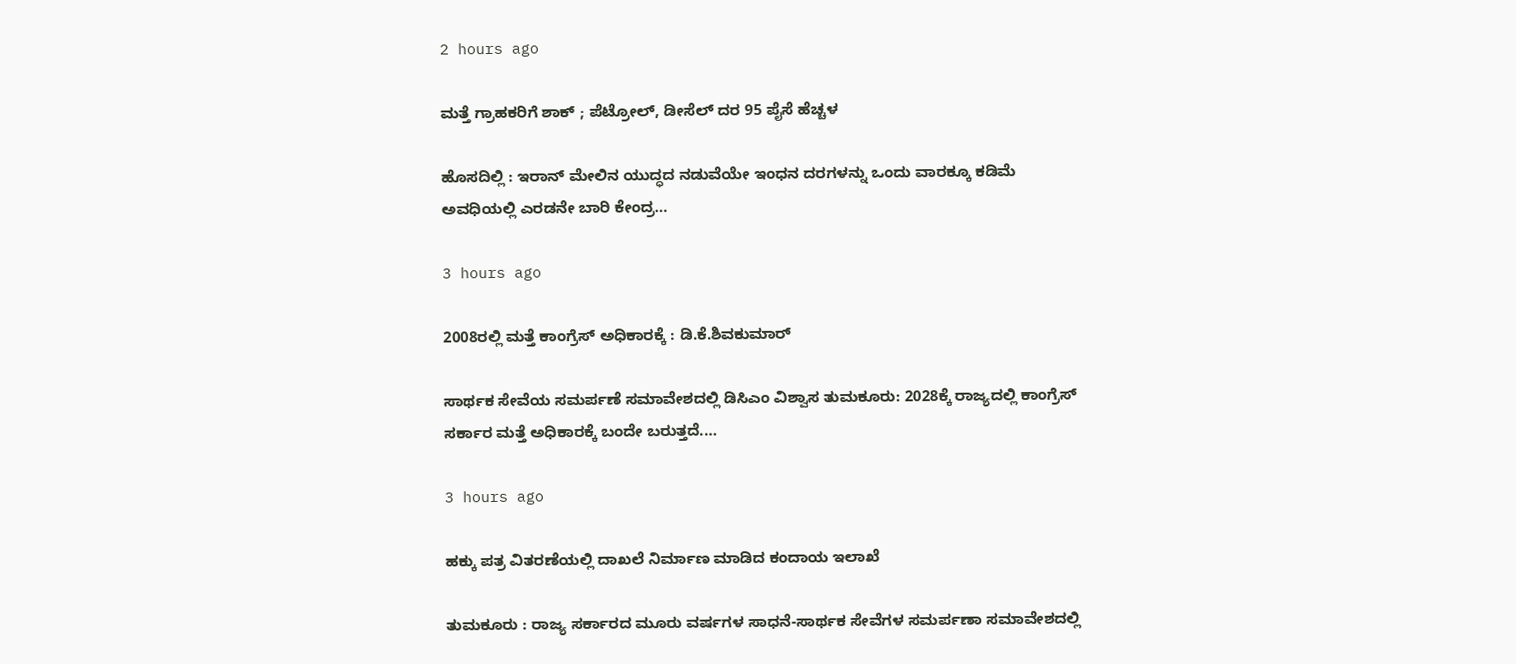2 hours ago

ಮತ್ತೆ ಗ್ರಾಹಕರಿಗೆ ಶಾಕ್ ; ಪೆಟ್ರೋಲ್, ಡೀಸೆಲ್ ದರ 95 ಪೈಸೆ ಹೆಚ್ಚಳ

ಹೊಸದಿಲ್ಲಿ : ಇರಾನ್ ಮೇಲಿನ ಯುದ್ಧದ ನಡುವೆಯೇ ಇಂಧನ ದರಗಳನ್ನು ಒಂದು ವಾರಕ್ಕೂ ಕಡಿಮೆ ಅವಧಿಯಲ್ಲಿ ಎರಡನೇ ಬಾರಿ ಕೇಂದ್ರ…

3 hours ago

2008ರಲ್ಲಿ ಮತ್ತೆ ಕಾಂಗ್ರೆಸ್ ಅಧಿಕಾರಕ್ಕೆ : ಡಿ.ಕೆ.ಶಿವಕುಮಾರ್‌

ಸಾರ್ಥಕ ಸೇವೆಯ ಸಮರ್ಪಣೆ ಸಮಾವೇಶದಲ್ಲಿ ಡಿಸಿಎಂ ವಿಶ್ವಾಸ ತುಮಕೂರು: 2028ಕ್ಕೆ ರಾಜ್ಯದಲ್ಲಿ ಕಾಂಗ್ರೆಸ್ ಸರ್ಕಾರ ಮತ್ತೆ ಅಧಿಕಾರಕ್ಕೆ ಬಂದೇ ಬರುತ್ತದೆ.…

3 hours ago

ಹಕ್ಕು ಪತ್ರ ವಿತರಣೆಯಲ್ಲಿ ದಾಖಲೆ ನಿರ್ಮಾಣ ಮಾಡಿದ ಕಂದಾಯ ಇಲಾಖೆ

ತುಮಕೂರು : ರಾಜ್ಯ ಸರ್ಕಾರದ ಮೂರು ವರ್ಷಗಳ ಸಾಧನೆ-ಸಾರ್ಥಕ ಸೇವೆಗಳ ಸಮರ್ಪಣಾ ಸಮಾವೇಶದಲ್ಲಿ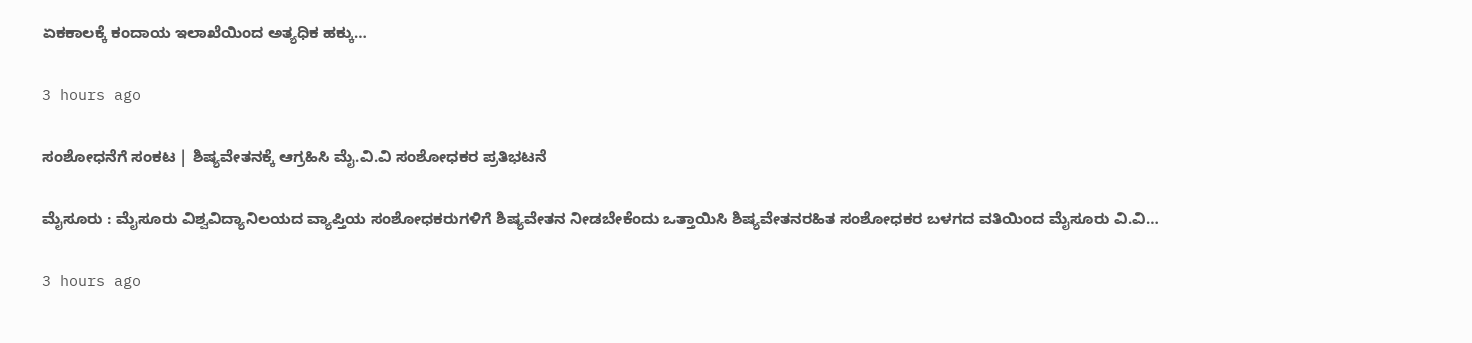ಏಕಕಾಲಕ್ಕೆ ಕಂದಾಯ ಇಲಾಖೆಯಿಂದ ಅತ್ಯಧಿಕ ಹಕ್ಕು…

3 hours ago

ಸಂಶೋಧನೆಗೆ ಸಂಕಟ | ಶಿಷ್ಯವೇತನಕ್ಕೆ ಆಗ್ರಹಿಸಿ ಮೈ.ವಿ.ವಿ ಸಂಶೋಧಕರ ಪ್ರತಿಭಟನೆ

ಮೈಸೂರು : ಮೈಸೂರು ವಿಶ್ವವಿದ್ಯಾನಿಲಯದ ವ್ಯಾಪ್ತಿಯ ಸಂಶೋಧಕರುಗಳಿಗೆ ಶಿಷ್ಯವೇತನ ನೀಡಬೇಕೆಂದು ಒತ್ತಾಯಿಸಿ ಶಿಷ್ಯವೇತನರಹಿತ ಸಂಶೋಧಕರ ಬಳಗದ ವತಿಯಿಂದ ಮೈಸೂರು ವಿ.ವಿ…

3 hours ago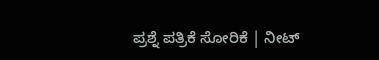ಪ್ರಶ್ನೆ ಪತ್ರಿಕೆ ಸೋರಿಕೆ | ನೀಟ್‌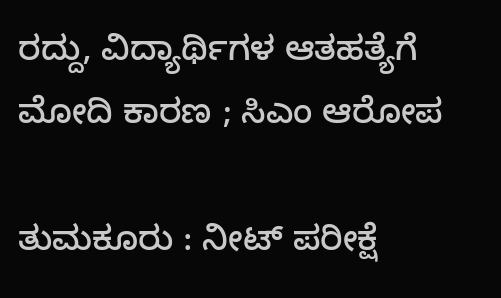ರದ್ದು, ವಿದ್ಯಾರ್ಥಿಗಳ ಆತಹತ್ಯೆಗೆ ಮೋದಿ ಕಾರಣ ; ಸಿಎಂ ಆರೋಪ

ತುಮಕೂರು : ನೀಟ್ ಪರೀಕ್ಷೆ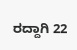ರದ್ದಾಗಿ 22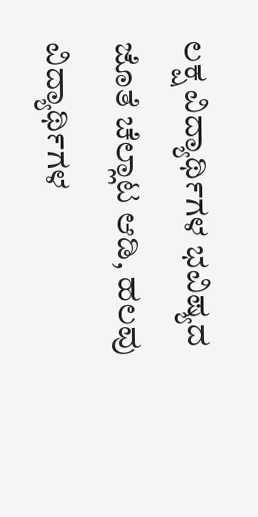ಲಕ್ಷ ವಿದ್ಯಾರ್ಥಿಗಳ ಭವಿಷ್ಯದ ಜೊತೆ ಚೆಲ್ಲಾಟ ಆಡಿ, ಹಲವು ವಿದ್ಯಾರ್ಥಿಗಳ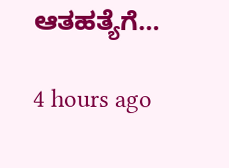ಆತಹತ್ಯೆಗೆ…

4 hours ago